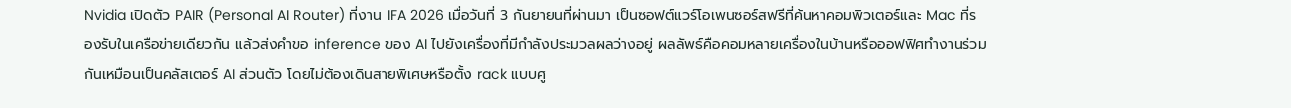Nvidia เปิดตัว PAIR (Personal AI Router) ที่งาน IFA 2026 เมื่อวันที่ 3 กันยายนที่ผ่านมา เป็นซอฟต์แวร์โอเพนซอร์สฟรีที่ค้นหาคอมพิวเตอร์และ Mac ที่รองรับในเครือข่ายเดียวกัน แล้วส่งคำขอ inference ของ AI ไปยังเครื่องที่มีกำลังประมวลผลว่างอยู่ ผลลัพธ์คือคอมหลายเครื่องในบ้านหรือออฟฟิศทำงานร่วมกันเหมือนเป็นคลัสเตอร์ AI ส่วนตัว โดยไม่ต้องเดินสายพิเศษหรือตั้ง rack แบบศู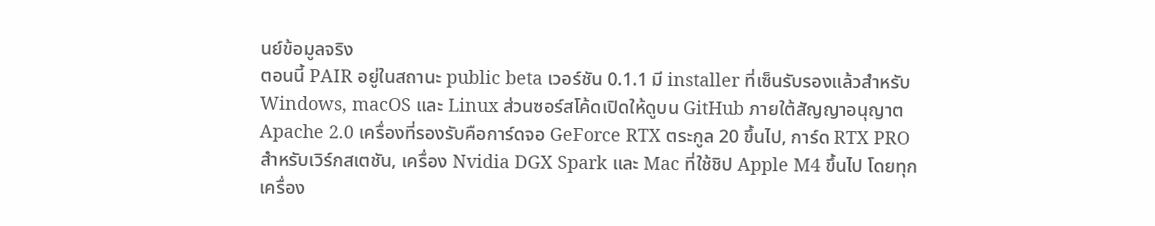นย์ข้อมูลจริง
ตอนนี้ PAIR อยู่ในสถานะ public beta เวอร์ชัน 0.1.1 มี installer ที่เซ็นรับรองแล้วสำหรับ Windows, macOS และ Linux ส่วนซอร์สโค้ดเปิดให้ดูบน GitHub ภายใต้สัญญาอนุญาต Apache 2.0 เครื่องที่รองรับคือการ์ดจอ GeForce RTX ตระกูล 20 ขึ้นไป, การ์ด RTX PRO สำหรับเวิร์กสเตชัน, เครื่อง Nvidia DGX Spark และ Mac ที่ใช้ชิป Apple M4 ขึ้นไป โดยทุกเครื่อง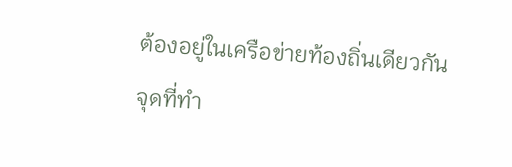ต้องอยู่ในเครือข่ายท้องถิ่นเดียวกัน
จุดที่ทำ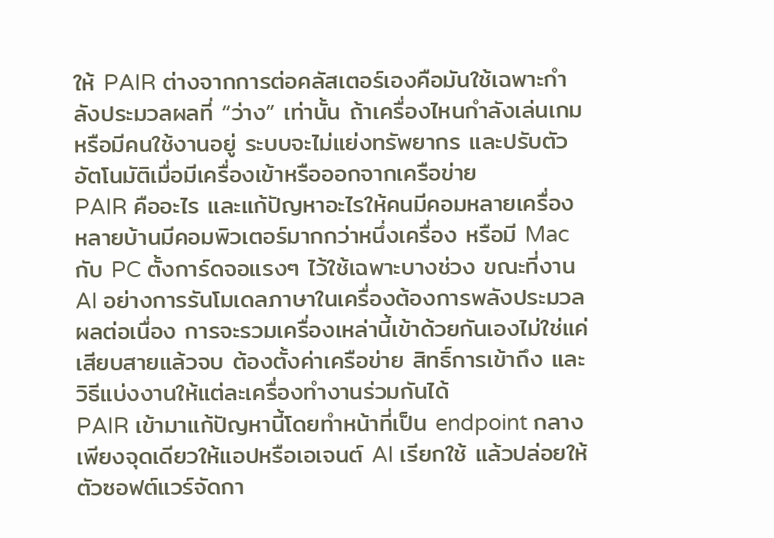ให้ PAIR ต่างจากการต่อคลัสเตอร์เองคือมันใช้เฉพาะกำลังประมวลผลที่ “ว่าง” เท่านั้น ถ้าเครื่องไหนกำลังเล่นเกมหรือมีคนใช้งานอยู่ ระบบจะไม่แย่งทรัพยากร และปรับตัวอัตโนมัติเมื่อมีเครื่องเข้าหรือออกจากเครือข่าย
PAIR คืออะไร และแก้ปัญหาอะไรให้คนมีคอมหลายเครื่อง
หลายบ้านมีคอมพิวเตอร์มากกว่าหนึ่งเครื่อง หรือมี Mac กับ PC ตั้งการ์ดจอแรงๆ ไว้ใช้เฉพาะบางช่วง ขณะที่งาน AI อย่างการรันโมเดลภาษาในเครื่องต้องการพลังประมวลผลต่อเนื่อง การจะรวมเครื่องเหล่านี้เข้าด้วยกันเองไม่ใช่แค่เสียบสายแล้วจบ ต้องตั้งค่าเครือข่าย สิทธิ์การเข้าถึง และวิธีแบ่งงานให้แต่ละเครื่องทำงานร่วมกันได้
PAIR เข้ามาแก้ปัญหานี้โดยทำหน้าที่เป็น endpoint กลางเพียงจุดเดียวให้แอปหรือเอเจนต์ AI เรียกใช้ แล้วปล่อยให้ตัวซอฟต์แวร์จัดกา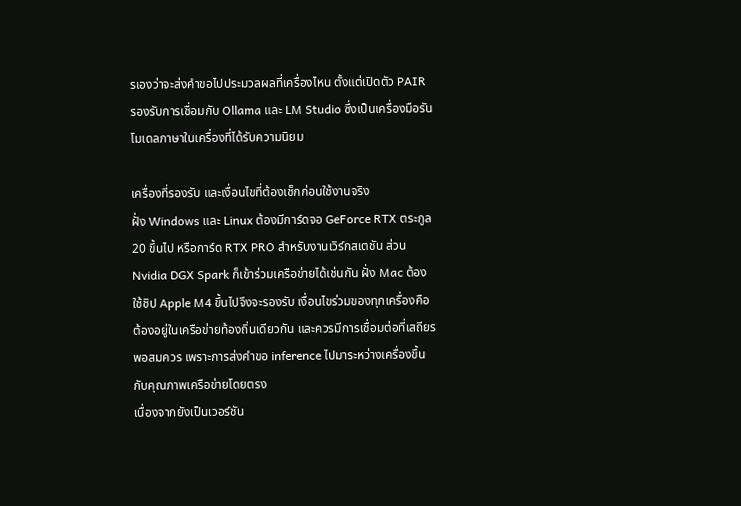รเองว่าจะส่งคำขอไปประมวลผลที่เครื่องไหน ตั้งแต่เปิดตัว PAIR รองรับการเชื่อมกับ Ollama และ LM Studio ซึ่งเป็นเครื่องมือรันโมเดลภาษาในเครื่องที่ได้รับความนิยม

เครื่องที่รองรับ และเงื่อนไขที่ต้องเช็กก่อนใช้งานจริง
ฝั่ง Windows และ Linux ต้องมีการ์ดจอ GeForce RTX ตระกูล 20 ขึ้นไป หรือการ์ด RTX PRO สำหรับงานเวิร์กสเตชัน ส่วน Nvidia DGX Spark ก็เข้าร่วมเครือข่ายได้เช่นกัน ฝั่ง Mac ต้องใช้ชิป Apple M4 ขึ้นไปจึงจะรองรับ เงื่อนไขร่วมของทุกเครื่องคือต้องอยู่ในเครือข่ายท้องถิ่นเดียวกัน และควรมีการเชื่อมต่อที่เสถียรพอสมควร เพราะการส่งคำขอ inference ไปมาระหว่างเครื่องขึ้นกับคุณภาพเครือข่ายโดยตรง
เนื่องจากยังเป็นเวอร์ชัน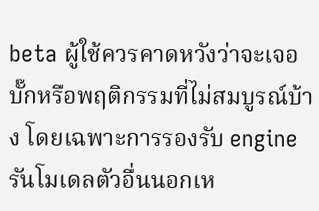beta ผู้ใช้ควรคาดหวังว่าจะเจอบั๊กหรือพฤติกรรมที่ไม่สมบูรณ์บ้าง โดยเฉพาะการรองรับ engine รันโมเดลตัวอื่นนอกเห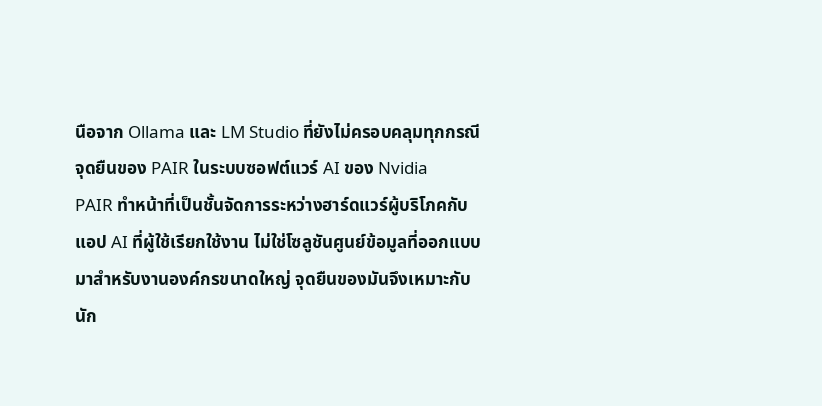นือจาก Ollama และ LM Studio ที่ยังไม่ครอบคลุมทุกกรณี
จุดยืนของ PAIR ในระบบซอฟต์แวร์ AI ของ Nvidia
PAIR ทำหน้าที่เป็นชั้นจัดการระหว่างฮาร์ดแวร์ผู้บริโภคกับแอป AI ที่ผู้ใช้เรียกใช้งาน ไม่ใช่โซลูชันศูนย์ข้อมูลที่ออกแบบมาสำหรับงานองค์กรขนาดใหญ่ จุดยืนของมันจึงเหมาะกับนัก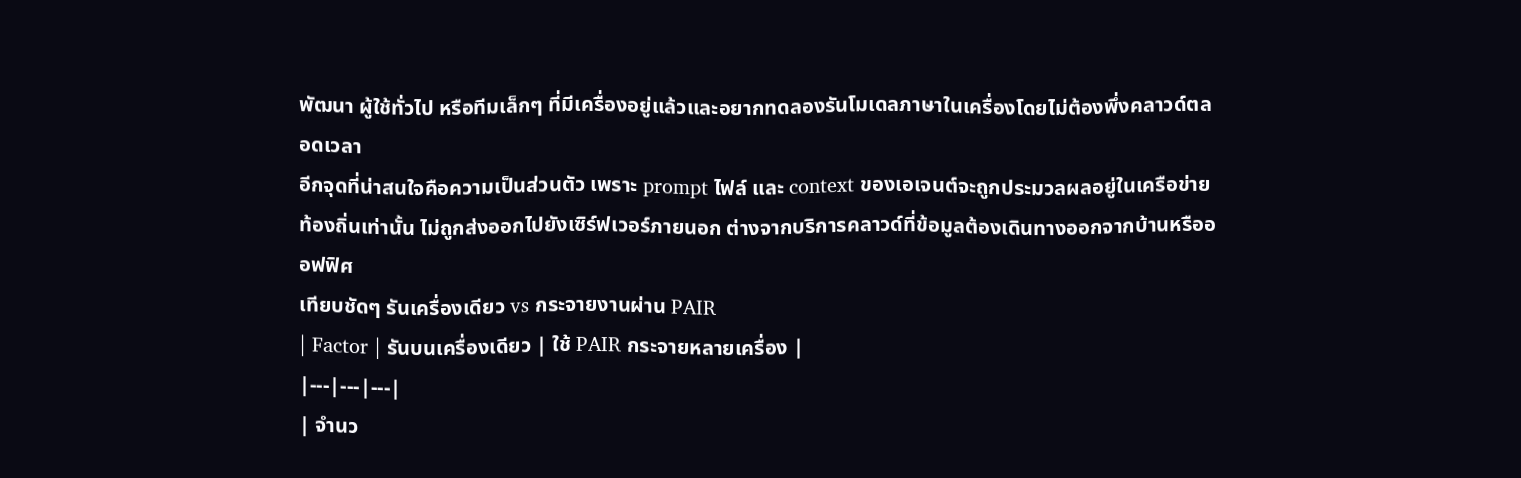พัฒนา ผู้ใช้ทั่วไป หรือทีมเล็กๆ ที่มีเครื่องอยู่แล้วและอยากทดลองรันโมเดลภาษาในเครื่องโดยไม่ต้องพึ่งคลาวด์ตลอดเวลา
อีกจุดที่น่าสนใจคือความเป็นส่วนตัว เพราะ prompt ไฟล์ และ context ของเอเจนต์จะถูกประมวลผลอยู่ในเครือข่ายท้องถิ่นเท่านั้น ไม่ถูกส่งออกไปยังเซิร์ฟเวอร์ภายนอก ต่างจากบริการคลาวด์ที่ข้อมูลต้องเดินทางออกจากบ้านหรือออฟฟิศ
เทียบชัดๆ รันเครื่องเดียว vs กระจายงานผ่าน PAIR
| Factor | รันบนเครื่องเดียว | ใช้ PAIR กระจายหลายเครื่อง |
|---|---|---|
| จำนว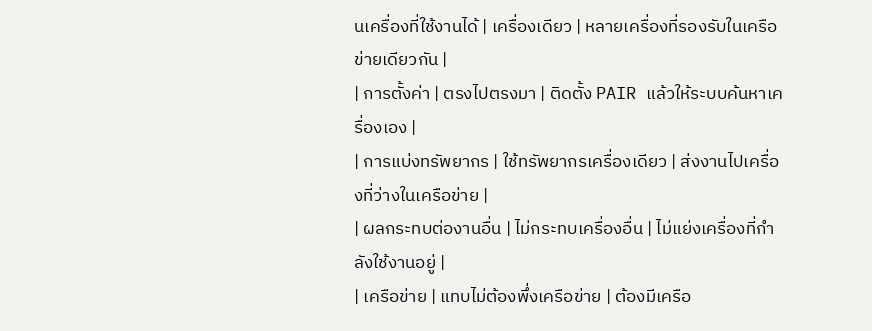นเครื่องที่ใช้งานได้ | เครื่องเดียว | หลายเครื่องที่รองรับในเครือข่ายเดียวกัน |
| การตั้งค่า | ตรงไปตรงมา | ติดตั้ง PAIR แล้วให้ระบบค้นหาเครื่องเอง |
| การแบ่งทรัพยากร | ใช้ทรัพยากรเครื่องเดียว | ส่งงานไปเครื่องที่ว่างในเครือข่าย |
| ผลกระทบต่องานอื่น | ไม่กระทบเครื่องอื่น | ไม่แย่งเครื่องที่กำลังใช้งานอยู่ |
| เครือข่าย | แทบไม่ต้องพึ่งเครือข่าย | ต้องมีเครือ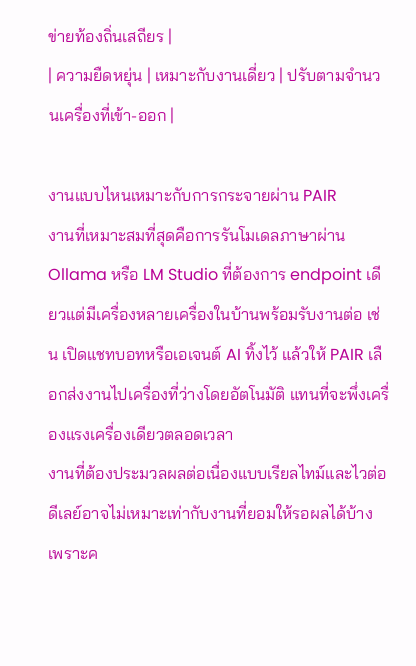ข่ายท้องถิ่นเสถียร |
| ความยืดหยุ่น | เหมาะกับงานเดี่ยว | ปรับตามจำนวนเครื่องที่เข้า-ออก |

งานแบบไหนเหมาะกับการกระจายผ่าน PAIR
งานที่เหมาะสมที่สุดคือการรันโมเดลภาษาผ่าน Ollama หรือ LM Studio ที่ต้องการ endpoint เดียวแต่มีเครื่องหลายเครื่องในบ้านพร้อมรับงานต่อ เช่น เปิดแชทบอทหรือเอเจนต์ AI ทิ้งไว้ แล้วให้ PAIR เลือกส่งงานไปเครื่องที่ว่างโดยอัตโนมัติ แทนที่จะพึ่งเครื่องแรงเครื่องเดียวตลอดเวลา
งานที่ต้องประมวลผลต่อเนื่องแบบเรียลไทม์และไวต่อดีเลย์อาจไม่เหมาะเท่ากับงานที่ยอมให้รอผลได้บ้าง เพราะค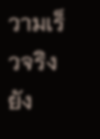วามเร็วจริงยัง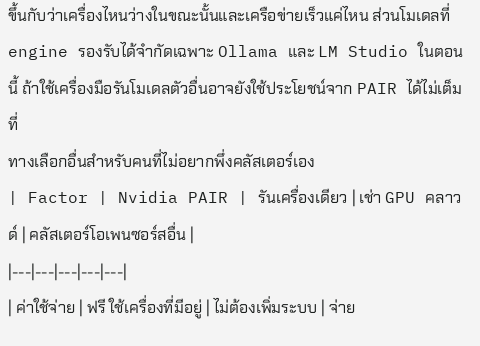ขึ้นกับว่าเครื่องไหนว่างในขณะนั้นและเครือข่ายเร็วแค่ไหน ส่วนโมเดลที่ engine รองรับได้จำกัดเฉพาะ Ollama และ LM Studio ในตอนนี้ ถ้าใช้เครื่องมือรันโมเดลตัวอื่นอาจยังใช้ประโยชน์จาก PAIR ได้ไม่เต็มที่
ทางเลือกอื่นสำหรับคนที่ไม่อยากพึ่งคลัสเตอร์เอง
| Factor | Nvidia PAIR | รันเครื่องเดียว | เช่า GPU คลาวด์ | คลัสเตอร์โอเพนซอร์สอื่น |
|---|---|---|---|---|
| ค่าใช้จ่าย | ฟรี ใช้เครื่องที่มีอยู่ | ไม่ต้องเพิ่มระบบ | จ่าย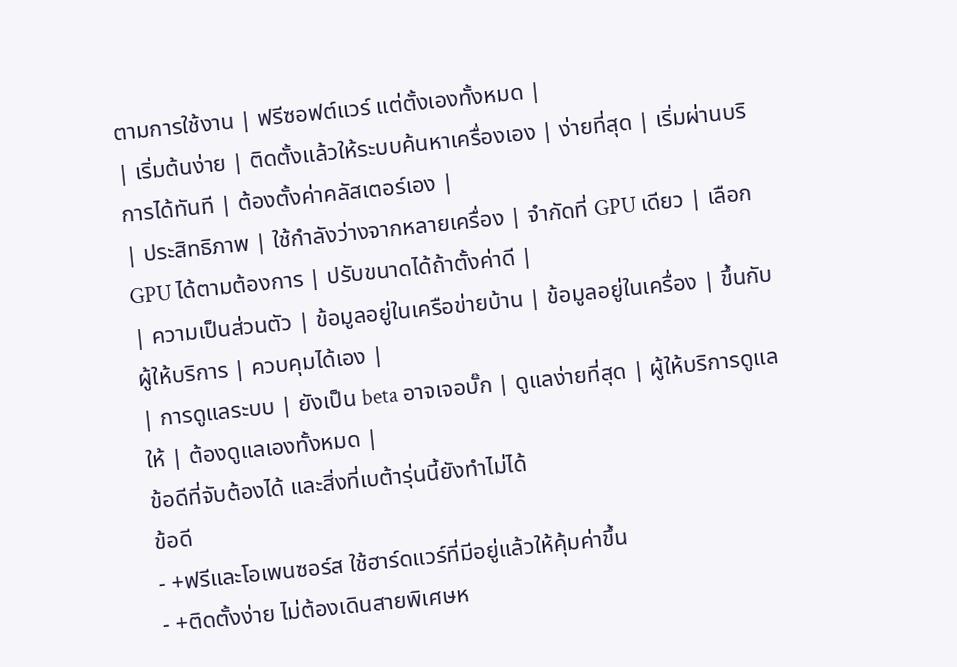ตามการใช้งาน | ฟรีซอฟต์แวร์ แต่ตั้งเองทั้งหมด |
| เริ่มต้นง่าย | ติดตั้งแล้วให้ระบบค้นหาเครื่องเอง | ง่ายที่สุด | เริ่มผ่านบริการได้ทันที | ต้องตั้งค่าคลัสเตอร์เอง |
| ประสิทธิภาพ | ใช้กำลังว่างจากหลายเครื่อง | จำกัดที่ GPU เดียว | เลือก GPU ได้ตามต้องการ | ปรับขนาดได้ถ้าตั้งค่าดี |
| ความเป็นส่วนตัว | ข้อมูลอยู่ในเครือข่ายบ้าน | ข้อมูลอยู่ในเครื่อง | ขึ้นกับผู้ให้บริการ | ควบคุมได้เอง |
| การดูแลระบบ | ยังเป็น beta อาจเจอบั๊ก | ดูแลง่ายที่สุด | ผู้ให้บริการดูแลให้ | ต้องดูแลเองทั้งหมด |
ข้อดีที่จับต้องได้ และสิ่งที่เบต้ารุ่นนี้ยังทำไม่ได้
ข้อดี
- +ฟรีและโอเพนซอร์ส ใช้ฮาร์ดแวร์ที่มีอยู่แล้วให้คุ้มค่าขึ้น
- +ติดตั้งง่าย ไม่ต้องเดินสายพิเศษห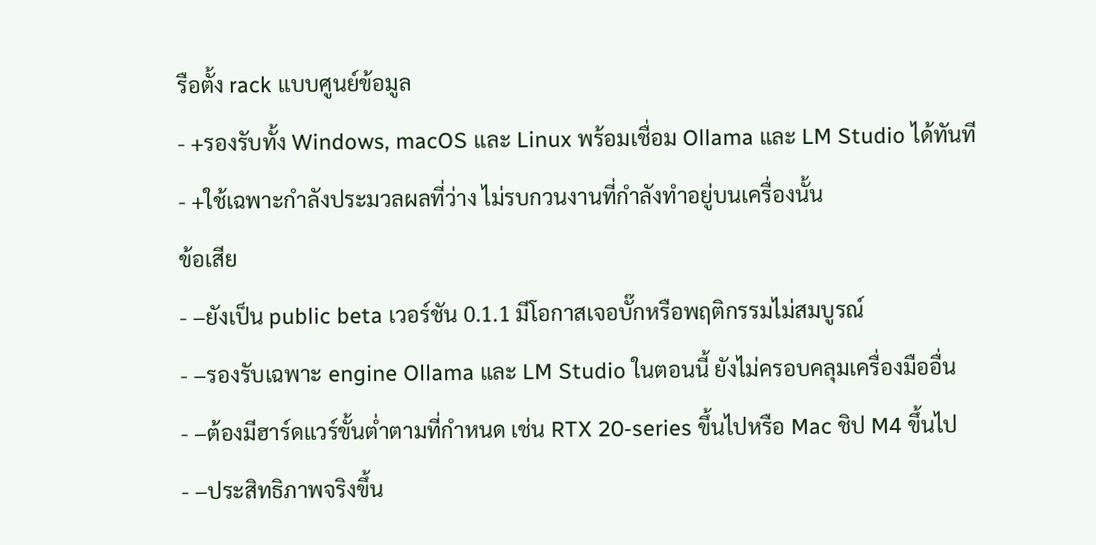รือตั้ง rack แบบศูนย์ข้อมูล
- +รองรับทั้ง Windows, macOS และ Linux พร้อมเชื่อม Ollama และ LM Studio ได้ทันที
- +ใช้เฉพาะกำลังประมวลผลที่ว่าง ไม่รบกวนงานที่กำลังทำอยู่บนเครื่องนั้น
ข้อเสีย
- −ยังเป็น public beta เวอร์ชัน 0.1.1 มีโอกาสเจอบั๊กหรือพฤติกรรมไม่สมบูรณ์
- −รองรับเฉพาะ engine Ollama และ LM Studio ในตอนนี้ ยังไม่ครอบคลุมเครื่องมืออื่น
- −ต้องมีฮาร์ดแวร์ขั้นต่ำตามที่กำหนด เช่น RTX 20-series ขึ้นไปหรือ Mac ชิป M4 ขึ้นไป
- −ประสิทธิภาพจริงขึ้น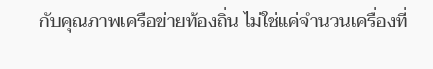กับคุณภาพเครือข่ายท้องถิ่น ไม่ใช่แค่จำนวนเครื่องที่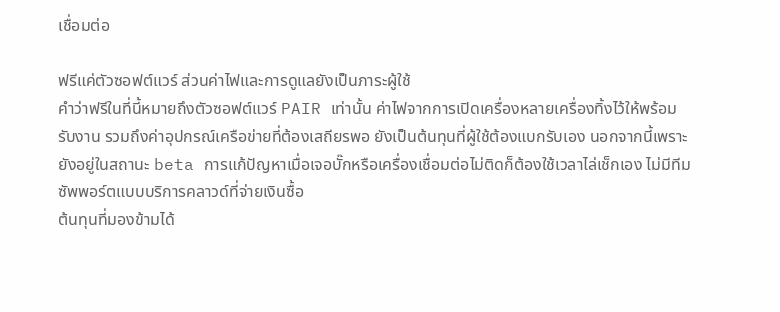เชื่อมต่อ

ฟรีแค่ตัวซอฟต์แวร์ ส่วนค่าไฟและการดูแลยังเป็นภาระผู้ใช้
คำว่าฟรีในที่นี้หมายถึงตัวซอฟต์แวร์ PAIR เท่านั้น ค่าไฟจากการเปิดเครื่องหลายเครื่องทิ้งไว้ให้พร้อมรับงาน รวมถึงค่าอุปกรณ์เครือข่ายที่ต้องเสถียรพอ ยังเป็นต้นทุนที่ผู้ใช้ต้องแบกรับเอง นอกจากนี้เพราะยังอยู่ในสถานะ beta การแก้ปัญหาเมื่อเจอบั๊กหรือเครื่องเชื่อมต่อไม่ติดก็ต้องใช้เวลาไล่เช็กเอง ไม่มีทีมซัพพอร์ตแบบบริการคลาวด์ที่จ่ายเงินซื้อ
ต้นทุนที่มองข้ามได้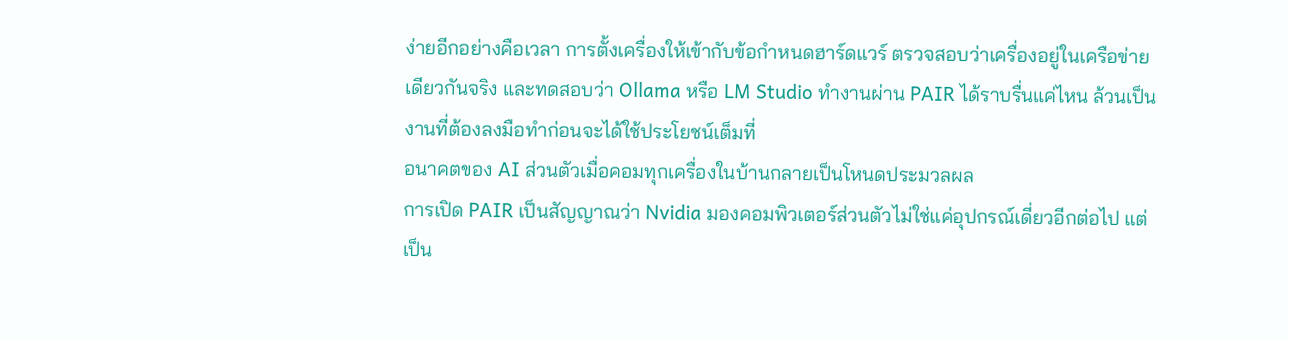ง่ายอีกอย่างคือเวลา การตั้งเครื่องให้เข้ากับข้อกำหนดฮาร์ดแวร์ ตรวจสอบว่าเครื่องอยู่ในเครือข่ายเดียวกันจริง และทดสอบว่า Ollama หรือ LM Studio ทำงานผ่าน PAIR ได้ราบรื่นแค่ไหน ล้วนเป็นงานที่ต้องลงมือทำก่อนจะได้ใช้ประโยชน์เต็มที่
อนาคตของ AI ส่วนตัวเมื่อคอมทุกเครื่องในบ้านกลายเป็นโหนดประมวลผล
การเปิด PAIR เป็นสัญญาณว่า Nvidia มองคอมพิวเตอร์ส่วนตัวไม่ใช่แค่อุปกรณ์เดี่ยวอีกต่อไป แต่เป็น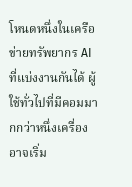โหนดหนึ่งในเครือข่ายทรัพยากร AI ที่แบ่งงานกันได้ ผู้ใช้ทั่วไปที่มีคอมมากกว่าหนึ่งเครื่องอาจเริ่ม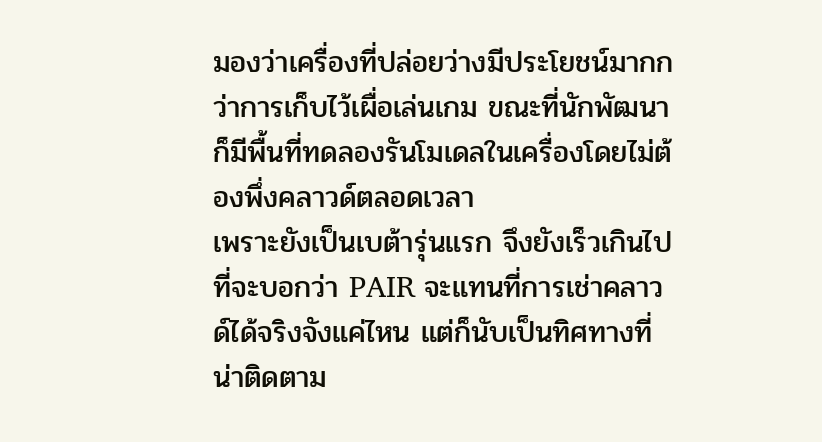มองว่าเครื่องที่ปล่อยว่างมีประโยชน์มากกว่าการเก็บไว้เผื่อเล่นเกม ขณะที่นักพัฒนาก็มีพื้นที่ทดลองรันโมเดลในเครื่องโดยไม่ต้องพึ่งคลาวด์ตลอดเวลา
เพราะยังเป็นเบต้ารุ่นแรก จึงยังเร็วเกินไปที่จะบอกว่า PAIR จะแทนที่การเช่าคลาวด์ได้จริงจังแค่ไหน แต่ก็นับเป็นทิศทางที่น่าติดตาม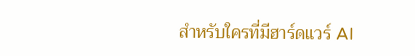สำหรับใครที่มีฮาร์ดแวร์ AI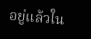อยู่แล้วใน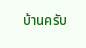บ้านครับ